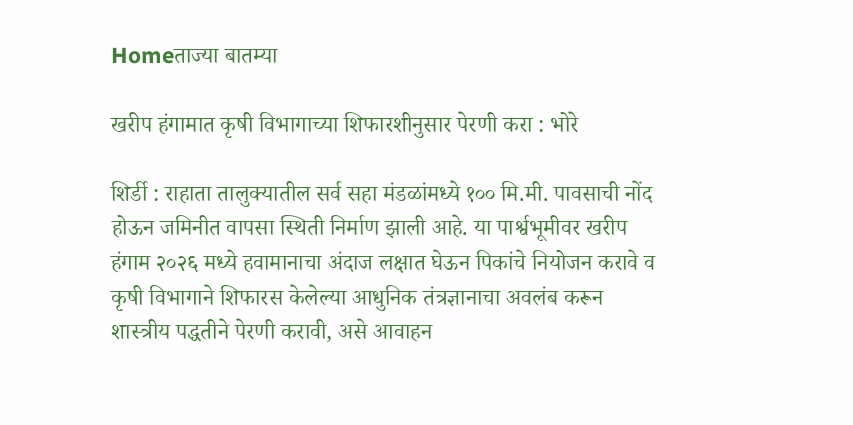Homeताज्या बातम्या

खरीप हंगामात कृषी विभागाच्या शिफारशीनुसार पेरणी करा : भोरे

शिर्डी : राहाता तालुक्यातील सर्व सहा मंडळांमध्ये १०० मि.मी. पावसाची नोंद होऊन जमिनीत वापसा स्थिती निर्माण झाली आहे. या पार्श्वभूमीवर खरीप हंगाम २०२६ मध्ये हवामानाचा अंदाज लक्षात घेऊन पिकांचे नियोजन करावे व कृषी विभागाने शिफारस केलेल्या आधुनिक तंत्रज्ञानाचा अवलंब करून शास्त्रीय पद्धतीने पेरणी करावी, असे आवाहन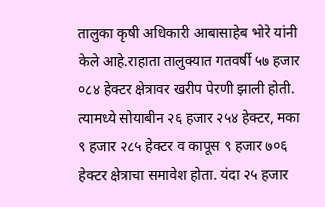तालुका कृषी अधिकारी आबासाहेब भोरे यांनी केले आहे.राहाता तालुक्यात गतवर्षी ५७ हजार ०८४ हेक्टर क्षेत्रावर खरीप पेरणी झाली होती. त्यामध्ये सोयाबीन २६ हजार २५४ हेक्टर, मका ९ हजार २८५ हेक्टर व कापूस ९ हजार ७०६ हेक्टर क्षेत्राचा समावेश होता. यंदा २५ हजार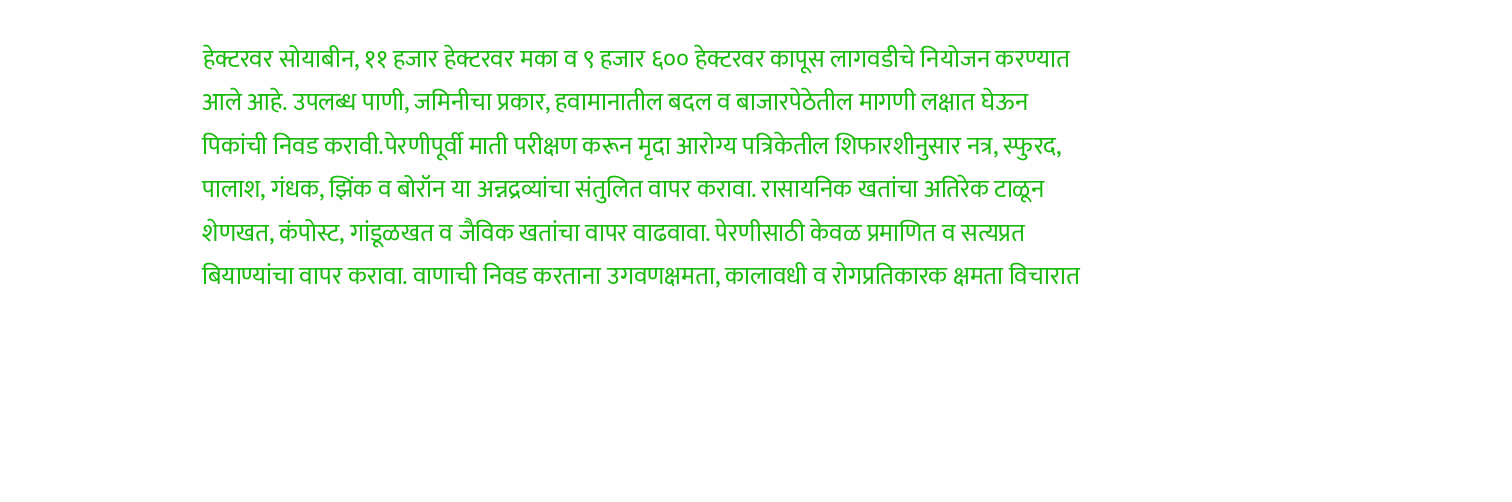हेक्टरवर सोयाबीन, ११ हजार हेक्टरवर मका व ९ हजार ६०० हेक्टरवर कापूस लागवडीचे नियोजन करण्यात आले आहे. उपलब्ध पाणी, जमिनीचा प्रकार, हवामानातील बदल व बाजारपेठेतील मागणी लक्षात घेऊन पिकांची निवड करावी.पेरणीपूर्वी माती परीक्षण करून मृदा आरोग्य पत्रिकेतील शिफारशीनुसार नत्र, स्फुरद, पालाश, गंधक, झिंक व बोरॉन या अन्नद्रव्यांचा संतुलित वापर करावा. रासायनिक खतांचा अतिरेक टाळून शेणखत, कंपोस्ट, गांडूळखत व जैविक खतांचा वापर वाढवावा. पेरणीसाठी केवळ प्रमाणित व सत्यप्रत बियाण्यांचा वापर करावा. वाणाची निवड करताना उगवणक्षमता, कालावधी व रोगप्रतिकारक क्षमता विचारात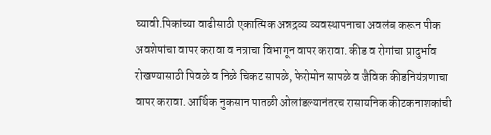घ्यावी.पिकांच्या वाढीसाठी एकात्मिक अन्नद्रव्य व्यवस्थापनाचा अवलंब करून पीक अवशेषांचा वापर करावा व नत्राचा विभागून वापर करावा. कीड व रोगांचा प्रादुर्भाव रोखण्यासाठी पिवळे व निळे चिकट सापळे, फेरोमोन सापळे व जैविक कीडनियंत्रणाचा वापर करावा. आर्थिक नुकसान पातळी ओलांडल्यानंतरच रासायनिक कीटकनाशकांची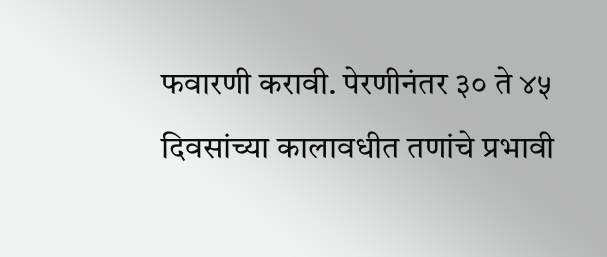फवारणी करावी. पेरणीनंतर ३० ते ४५ दिवसांच्या कालावधीत तणांचे प्रभावी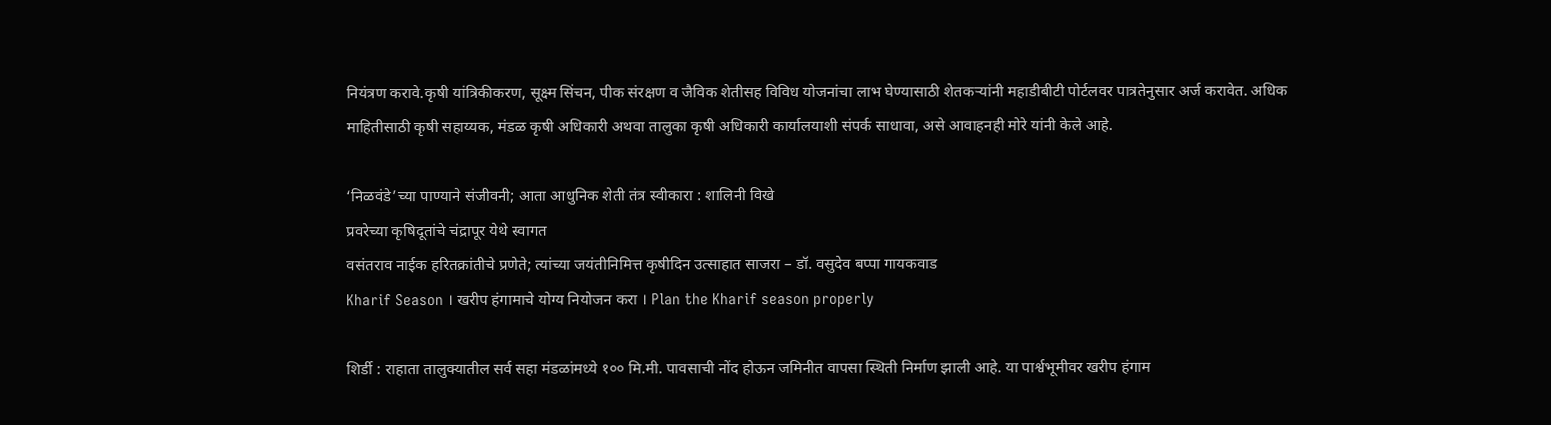नियंत्रण करावे.कृषी यांत्रिकीकरण, सूक्ष्म सिंचन, पीक संरक्षण व जैविक शेतीसह विविध योजनांचा लाभ घेण्यासाठी शेतकऱ्यांनी महाडीबीटी पोर्टलवर पात्रतेनुसार अर्ज करावेत. अधिक माहितीसाठी कृषी सहाय्यक, मंडळ कृषी अधिकारी अथवा तालुका कृषी अधिकारी कार्यालयाशी संपर्क साधावा, असे आवाहनही मोरे यांनी केले आहे.

‘निळवंडे’च्या पाण्याने संजीवनी; आता आधुनिक शेती तंत्र स्वीकारा : शालिनी विखे
प्रवरेच्या कृषिदूतांचे चंद्रापूर येथे स्वागत
वसंतराव नाईक हरितक्रांतीचे प्रणेते; त्यांच्या जयंतीनिमित्त कृषीदिन उत्साहात साजरा – डॉ. वसुदेव बप्पा गायकवाड
Kharif Season । खरीप हंगामाचे योग्य नियोजन करा । Plan the Kharif season properly

शिर्डी : राहाता तालुक्यातील सर्व सहा मंडळांमध्ये १०० मि.मी. पावसाची नोंद होऊन जमिनीत वापसा स्थिती निर्माण झाली आहे. या पार्श्वभूमीवर खरीप हंगाम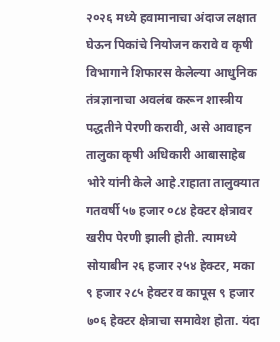२०२६ मध्ये हवामानाचा अंदाज लक्षात घेऊन पिकांचे नियोजन करावे व कृषी विभागाने शिफारस केलेल्या आधुनिक तंत्रज्ञानाचा अवलंब करून शास्त्रीय पद्धतीने पेरणी करावी, असे आवाहन तालुका कृषी अधिकारी आबासाहेब भोरे यांनी केले आहे.राहाता तालुक्यात गतवर्षी ५७ हजार ०८४ हेक्टर क्षेत्रावर खरीप पेरणी झाली होती. त्यामध्ये सोयाबीन २६ हजार २५४ हेक्टर, मका ९ हजार २८५ हेक्टर व कापूस ९ हजार ७०६ हेक्टर क्षेत्राचा समावेश होता. यंदा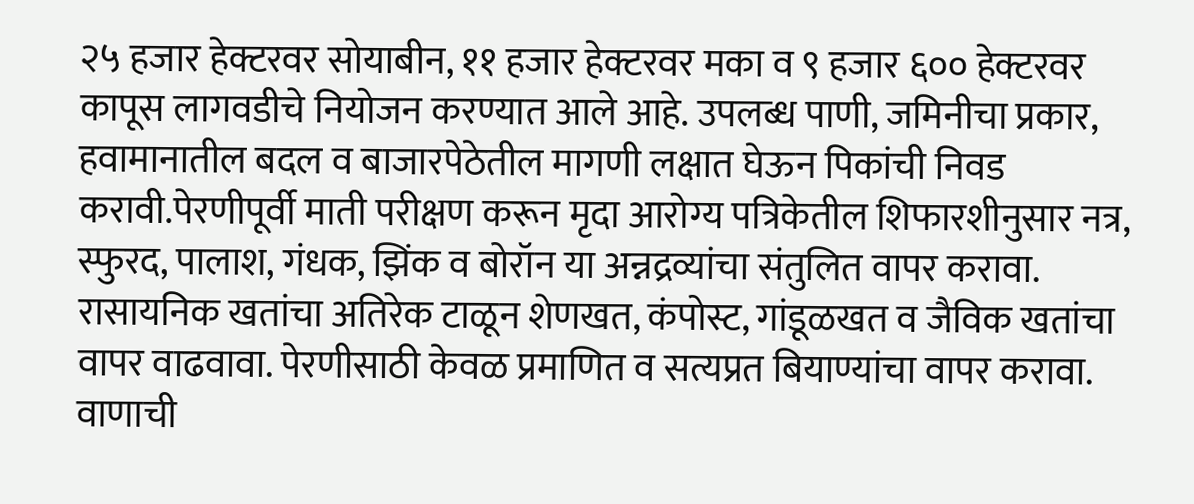२५ हजार हेक्टरवर सोयाबीन, ११ हजार हेक्टरवर मका व ९ हजार ६०० हेक्टरवर कापूस लागवडीचे नियोजन करण्यात आले आहे. उपलब्ध पाणी, जमिनीचा प्रकार, हवामानातील बदल व बाजारपेठेतील मागणी लक्षात घेऊन पिकांची निवड करावी.पेरणीपूर्वी माती परीक्षण करून मृदा आरोग्य पत्रिकेतील शिफारशीनुसार नत्र, स्फुरद, पालाश, गंधक, झिंक व बोरॉन या अन्नद्रव्यांचा संतुलित वापर करावा. रासायनिक खतांचा अतिरेक टाळून शेणखत, कंपोस्ट, गांडूळखत व जैविक खतांचा वापर वाढवावा. पेरणीसाठी केवळ प्रमाणित व सत्यप्रत बियाण्यांचा वापर करावा. वाणाची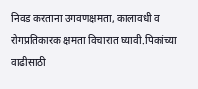निवड करताना उगवणक्षमता, कालावधी व रोगप्रतिकारक क्षमता विचारात घ्यावी.पिकांच्या वाढीसाठी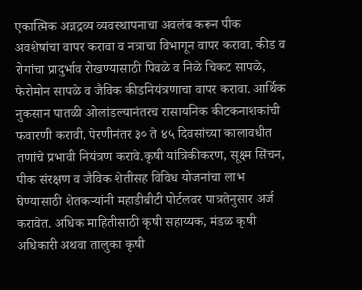एकात्मिक अन्नद्रव्य व्यवस्थापनाचा अवलंब करून पीक अवशेषांचा वापर करावा व नत्राचा विभागून वापर करावा. कीड व रोगांचा प्रादुर्भाव रोखण्यासाठी पिवळे व निळे चिकट सापळे, फेरोमोन सापळे व जैविक कीडनियंत्रणाचा वापर करावा. आर्थिक नुकसान पातळी ओलांडल्यानंतरच रासायनिक कीटकनाशकांची फवारणी करावी. पेरणीनंतर ३० ते ४५ दिवसांच्या कालावधीत तणांचे प्रभावी नियंत्रण करावे.कृषी यांत्रिकीकरण, सूक्ष्म सिंचन, पीक संरक्षण व जैविक शेतीसह विविध योजनांचा लाभ घेण्यासाठी शेतकऱ्यांनी महाडीबीटी पोर्टलवर पात्रतेनुसार अर्ज करावेत. अधिक माहितीसाठी कृषी सहाय्यक, मंडळ कृषी अधिकारी अथवा तालुका कृषी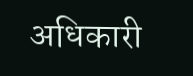अधिकारी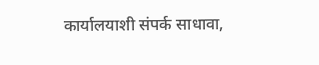कार्यालयाशी संपर्क साधावा,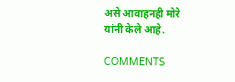असे आवाहनही मोरे यांनी केले आहे.

COMMENTS